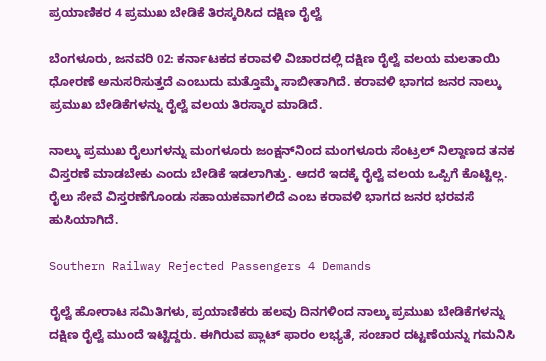ಪ್ರಯಾಣಿಕರ 4 ಪ್ರಮುಖ ಬೇಡಿಕೆ ತಿರಸ್ಕರಿಸಿದ ದಕ್ಷಿಣ ರೈಲ್ವೆ

ಬೆಂಗಳೂರು, ಜನವರಿ 02: ಕರ್ನಾಟಕದ ಕರಾವಳಿ ವಿಚಾರದಲ್ಲಿ ದಕ್ಷಿಣ ರೈಲ್ವೆ ವಲಯ ಮಲತಾಯಿ ಧೋರಣೆ ಅನುಸರಿಸುತ್ತದೆ ಎಂಬುದು ಮತ್ತೊಮ್ಮೆ ಸಾಬೀತಾಗಿದೆ. ಕರಾವಳಿ ಭಾಗದ ಜನರ ನಾಲ್ಕು ಪ್ರಮುಖ ಬೇಡಿಕೆಗಳನ್ನು ರೈಲ್ವೆ ವಲಯ ತಿರಸ್ಕಾರ ಮಾಡಿದೆ.

ನಾಲ್ಕು ಪ್ರಮುಖ ರೈಲುಗಳನ್ನು ಮಂಗಳೂರು ಜಂಕ್ಷನ್‌ನಿಂದ ಮಂಗಳೂರು ಸೆಂಟ್ರಲ್‌ ನಿಲ್ದಾಣದ ತನಕ ವಿಸ್ತರಣೆ ಮಾಡಬೇಕು ಎಂದು ಬೇಡಿಕೆ ಇಡಲಾಗಿತ್ತು. ಆದರೆ ಇದಕ್ಕೆ ರೈಲ್ವೆ ವಲಯ ಒಪ್ಪಿಗೆ ಕೊಟ್ಟಿಲ್ಲ. ರೈಲು ಸೇವೆ ವಿಸ್ತರಣೆಗೊಂಡು ಸಹಾಯಕವಾಗಲಿದೆ ಎಂಬ ಕರಾವಳಿ ಭಾಗದ ಜನರ ಭರವಸೆ ಹುಸಿಯಾಗಿದೆ.

Southern Railway Rejected Passengers 4 Demands

ರೈಲ್ವೆ ಹೋರಾಟ ಸಮಿತಿಗಳು, ಪ್ರಯಾಣಿಕರು ಹಲವು ದಿನಗಳಿಂದ ನಾಲ್ಕು ಪ್ರಮುಖ ಬೇಡಿಕೆಗಳನ್ನು ದಕ್ಷಿಣ ರೈಲ್ವೆ ಮುಂದೆ ಇಟ್ಟಿದ್ದರು. ಈಗಿರುವ ಪ್ಲಾಟ್‌ ಫಾರಂ ಲಭ್ಯತೆ, ಸಂಚಾರ ದಟ್ಟಣೆಯನ್ನು ಗಮನಿಸಿ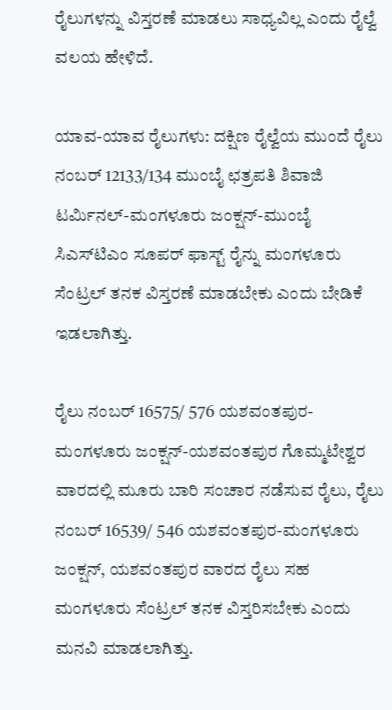ರೈಲುಗಳನ್ನು ವಿಸ್ತರಣೆ ಮಾಡಲು ಸಾಧ್ಯವಿಲ್ಲ ಎಂದು ರೈಲ್ವೆ ವಲಯ ಹೇಳಿದೆ.

ಯಾವ-ಯಾವ ರೈಲುಗಳು: ದಕ್ಷಿಣ ರೈಲ್ವೆಯ ಮುಂದೆ ರೈಲು ನಂಬರ್ 12133/134 ಮುಂಬೈ ಛತ್ರಪತಿ ಶಿವಾಜಿ ಟರ್ಮಿನಲ್-ಮಂಗಳೂರು ಜಂಕ್ಷನ್-ಮುಂಬೈ ಸಿಎಸ್‌ಟಿಎಂ ಸೂಪರ್ ಫಾಸ್ಟ್ ರೈನ್ನು ಮಂಗಳೂರು ಸೆಂಟ್ರಲ್ ತನಕ ವಿಸ್ತರಣೆ ಮಾಡಬೇಕು ಎಂದು ಬೇಡಿಕೆ ಇಡಲಾಗಿತ್ತು.

ರೈಲು ನಂಬರ್ 16575/ 576 ಯಶವಂತಪುರ-ಮಂಗಳೂರು ಜಂಕ್ಷನ್-ಯಶವಂತಪುರ ಗೊಮ್ಮಟೇಶ್ವರ ವಾರದಲ್ಲಿ ಮೂರು ಬಾರಿ ಸಂಚಾರ ನಡೆಸುವ ರೈಲು, ರೈಲು ನಂಬರ್ 16539/ 546 ಯಶವಂತಪುರ-ಮಂಗಳೂರು ಜಂಕ್ಷನ್, ಯಶವಂತಪುರ ವಾರದ ರೈಲು ಸಹ ಮಂಗಳೂರು ಸೆಂಟ್ರಲ್ ತನಕ ವಿಸ್ತರಿಸಬೇಕು ಎಂದು ಮನವಿ ಮಾಡಲಾಗಿತ್ತು.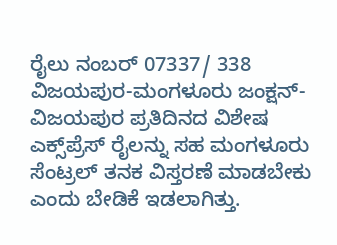ರೈಲು ನಂಬರ್ 07337/ 338 ವಿಜಯಪುರ-ಮಂಗಳೂರು ಜಂಕ್ಷನ್-ವಿಜಯಪುರ ಪ್ರತಿದಿನದ ವಿಶೇಷ ಎಕ್ಸ್‌ಪ್ರೆಸ್ ರೈಲನ್ನು ಸಹ ಮಂಗಳೂರು ಸೆಂಟ್ರಲ್ ತನಕ ವಿಸ್ತರಣೆ ಮಾಡಬೇಕು ಎಂದು ಬೇಡಿಕೆ ಇಡಲಾಗಿತ್ತು.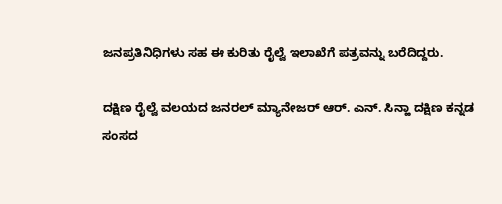ಜನಪ್ರತಿನಿಧಿಗಳು ಸಹ ಈ ಕುರಿತು ರೈಲ್ವೆ ಇಲಾಖೆಗೆ ಪತ್ರವನ್ನು ಬರೆದಿದ್ದರು.

ದಕ್ಷಿಣ ರೈಲ್ವೆ ವಲಯದ ಜನರಲ್ ಮ್ಯಾನೇಜರ್ ಆರ್. ಎನ್. ಸಿನ್ಹಾ ದಕ್ಷಿಣ ಕನ್ನಡ ಸಂಸದ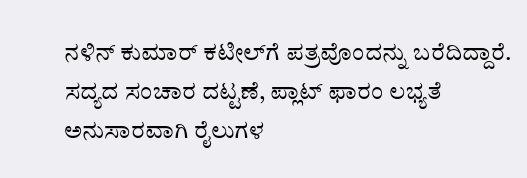ನಳಿನ್ ಕುಮಾರ್ ಕಟೀಲ್‌ಗೆ ಪತ್ರವೊಂದನ್ನು ಬರೆದಿದ್ದಾರೆ. ಸದ್ಯದ ಸಂಚಾರ ದಟ್ಟಣೆ, ಪ್ಲಾಟ್‌ ಫಾರಂ ಲಭ್ಯತೆ ಅನುಸಾರವಾಗಿ ರೈಲುಗಳ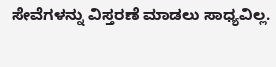ಸೇವೆಗಳನ್ನು ವಿಸ್ತರಣೆ ಮಾಡಲು ಸಾಧ್ಯವಿಲ್ಲ.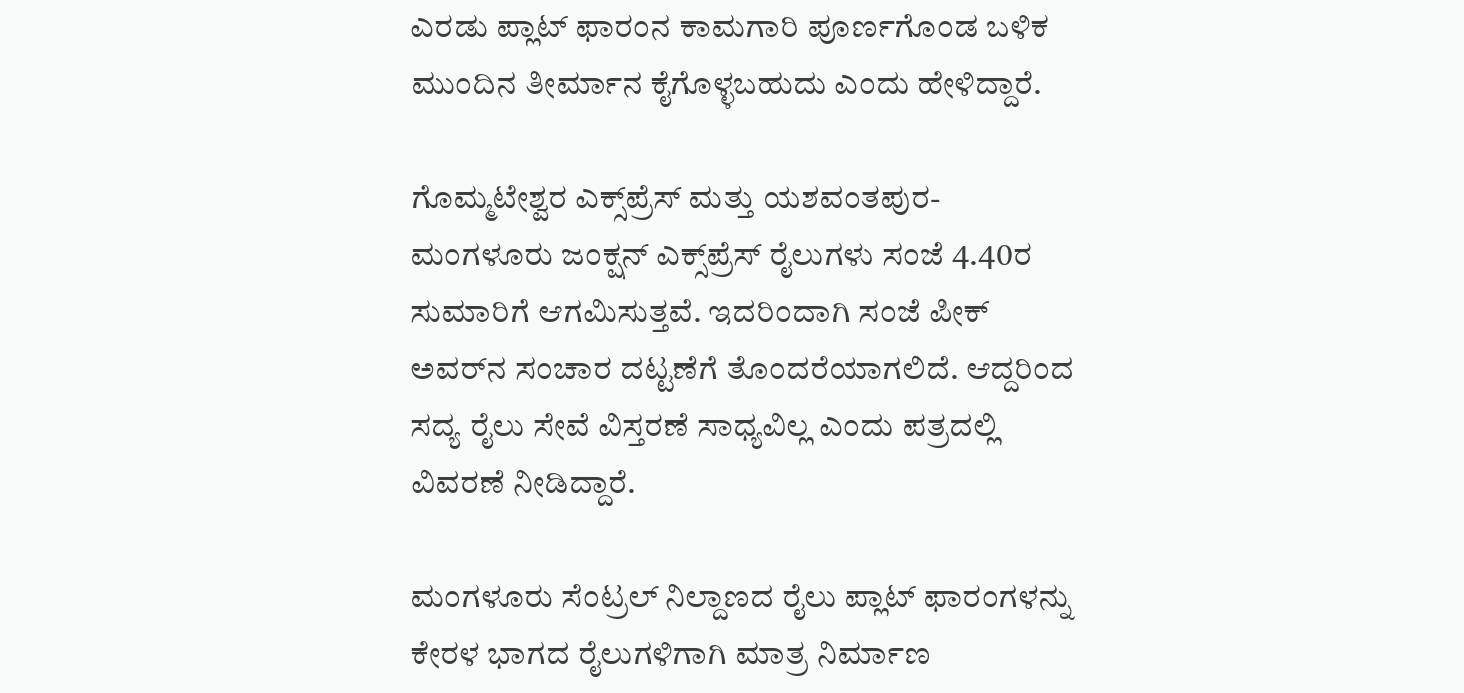ಎರಡು ಪ್ಲಾಟ್‌ ಫಾರಂನ ಕಾಮಗಾರಿ ಪೂರ್ಣಗೊಂಡ ಬಳಿಕ ಮುಂದಿನ ತೀರ್ಮಾನ ಕೈಗೊಳ್ಳಬಹುದು ಎಂದು ಹೇಳಿದ್ದಾರೆ.

ಗೊಮ್ಮಟೇಶ್ವರ ಎಕ್ಸ್‌ಪ್ರೆಸ್ ಮತ್ತು ಯಶವಂತಪುರ-ಮಂಗಳೂರು ಜಂಕ್ಷನ್ ಎಕ್ಸ್‌ಪ್ರೆಸ್ ರೈಲುಗಳು ಸಂಜೆ 4.40ರ ಸುಮಾರಿಗೆ ಆಗಮಿಸುತ್ತವೆ. ಇದರಿಂದಾಗಿ ಸಂಜೆ ಪೀಕ್ ಅವರ್‌ನ ಸಂಚಾರ ದಟ್ಟಣೆಗೆ ತೊಂದರೆಯಾಗಲಿದೆ. ಆದ್ದರಿಂದ ಸದ್ಯ ರೈಲು ಸೇವೆ ವಿಸ್ತರಣೆ ಸಾಧ್ಯವಿಲ್ಲ ಎಂದು ಪತ್ರದಲ್ಲಿ ವಿವರಣೆ ನೀಡಿದ್ದಾರೆ.

ಮಂಗಳೂರು ಸೆಂಟ್ರಲ್ ನಿಲ್ದಾಣದ ರೈಲು ಪ್ಲಾಟ್‌ ಫಾರಂಗಳನ್ನು ಕೇರಳ ಭಾಗದ ರೈಲುಗಳಿಗಾಗಿ ಮಾತ್ರ ನಿರ್ಮಾಣ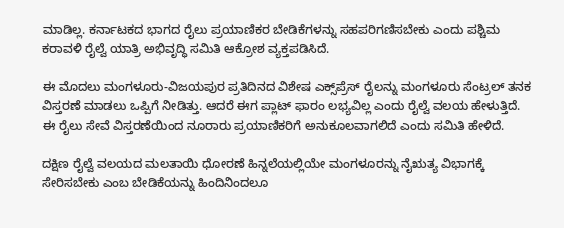ಮಾಡಿಲ್ಲ. ಕರ್ನಾಟಕದ ಭಾಗದ ರೈಲು ಪ್ರಯಾಣಿಕರ ಬೇಡಿಕೆಗಳನ್ನು ಸಹಪರಿಗಣಿಸಬೇಕು ಎಂದು ಪಶ್ಚಿಮ ಕರಾವಳಿ ರೈಲ್ವೆ ಯಾತ್ರಿ ಅಭಿವೃದ್ಧಿ ಸಮಿತಿ ಆಕ್ರೋಶ ವ್ಯಕ್ತಪಡಿಸಿದೆ.

ಈ ಮೊದಲು ಮಂಗಳೂರು-ವಿಜಯಪುರ ಪ್ರತಿದಿನದ ವಿಶೇಷ ಎಕ್ಸ್‌ಪ್ರೆಸ್ ರೈಲನ್ನು ಮಂಗಳೂರು ಸೆಂಟ್ರಲ್ ತನಕ ವಿಸ್ತರಣೆ ಮಾಡಲು ಒಪ್ಪಿಗೆ ನೀಡಿತ್ತು. ಆದರೆ ಈಗ ಪ್ಲಾಟ್‌ ಫಾರಂ ಲಭ್ಯವಿಲ್ಲ ಎಂದು ರೈಲ್ವೆ ವಲಯ ಹೇಳುತ್ತಿದೆ. ಈ ರೈಲು ಸೇವೆ ವಿಸ್ತರಣೆಯಿಂದ ನೂರಾರು ಪ್ರಯಾಣಿಕರಿಗೆ ಅನುಕೂಲವಾಗಲಿದೆ ಎಂದು ಸಮಿತಿ ಹೇಳಿದೆ.

ದಕ್ಷಿಣ ರೈಲ್ವೆ ವಲಯದ ಮಲತಾಯಿ ಧೋರಣೆ ಹಿನ್ನಲೆಯಲ್ಲಿಯೇ ಮಂಗಳೂರನ್ನು ನೈಋತ್ಯ ವಿಭಾಗಕ್ಕೆ ಸೇರಿಸಬೇಕು ಎಂಬ ಬೇಡಿಕೆಯನ್ನು ಹಿಂದಿನಿಂದಲೂ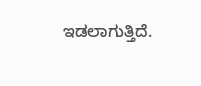ಇಡಲಾಗುತ್ತಿದೆ.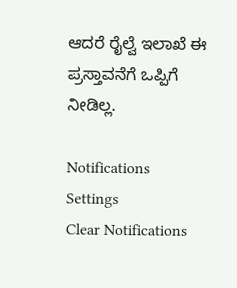ಆದರೆ ರೈಲ್ವೆ ಇಲಾಖೆ ಈ ಪ್ರಸ್ತಾವನೆಗೆ ಒಪ್ಪಿಗೆ ನೀಡಿಲ್ಲ.

Notifications
Settings
Clear Notifications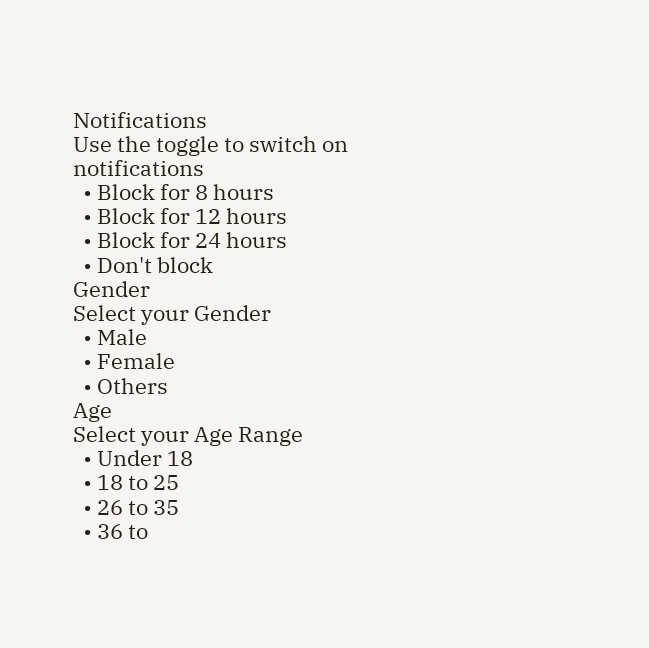Notifications
Use the toggle to switch on notifications
  • Block for 8 hours
  • Block for 12 hours
  • Block for 24 hours
  • Don't block
Gender
Select your Gender
  • Male
  • Female
  • Others
Age
Select your Age Range
  • Under 18
  • 18 to 25
  • 26 to 35
  • 36 to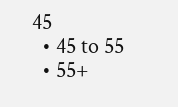45
  • 45 to 55
  • 55+